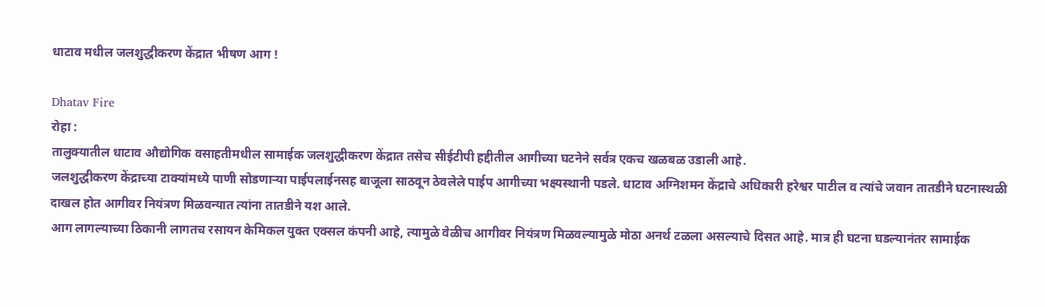धाटाव मधील जलशुद्धीकरण केंद्रात भीषण आग !

Dhatav Fire
रोहा :
तालुक्यातील धाटाव औद्योगिक वसाहतीमधील सामाईक जलशुद्धीकरण केंद्रात तसेच सीईटीपी हद्दीतील आगीच्या घटनेने सर्वत्र एकच खळबळ उडाली आहे.
जलशुद्धीकरण केंद्राच्या टाक्यांमध्ये पाणी सोडणाऱ्या पाईपलाईनसह बाजूला साठवून ठेवलेले पाईप आगीच्या भक्ष्यस्थानी पडले. धाटाव अग्निशमन केंद्राचे अधिकारी हरेश्वर पाटील व त्यांचे जवान तातडीने घटनास्थळी दाखल होत आगीवर नियंत्रण मिळवन्यात त्यांना तातडीने यश आले.
आग लागल्याच्या ठिकानी लागतच रसायन केमिकल युक्त एक्सल कंपनी आहे, त्यामुळे वेळीच आगीवर नियंत्रण मिळवल्यामुळे मोठा अनर्थ टळला असल्याचे दिसत आहे. मात्र ही घटना घडल्यानंतर सामाईक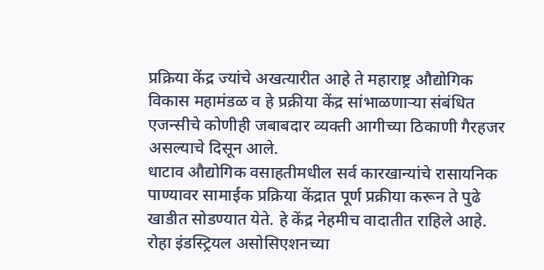प्रक्रिया केंद्र ज्यांचे अखत्यारीत आहे ते महाराष्ट्र औद्योगिक विकास महामंडळ व हे प्रक्रीया केंद्र सांभाळणाऱ्या संबंधित एजन्सीचे कोणीही जबाबदार व्यक्ती आगीच्या ठिकाणी गैरहजर असल्याचे दिसून आले.
धाटाव औद्योगिक वसाहतीमधील सर्व कारखान्यांचे रासायनिक पाण्यावर सामाईक प्रक्रिया केंद्रात पूर्ण प्रक्रीया करून ते पुढे खाडीत सोडण्यात येते. हे केंद्र नेहमीच वादातीत राहिले आहे. रोहा इंडस्ट्रियल असोसिएशनच्या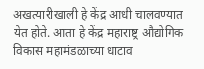अखत्यारीखाली हे केंद्र आधी चालवण्यात येत होते. आता हे केंद्र महाराष्ट्र औद्योगिक विकास महामंडळाच्या धाटाव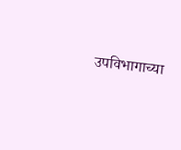उपविभागाच्या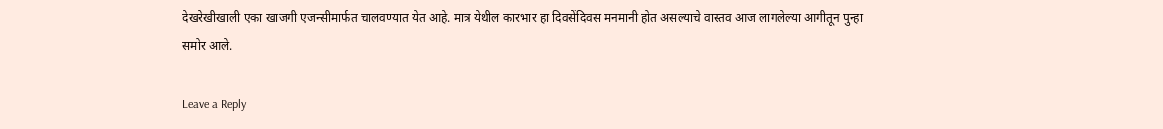देखरेखीखाली एका खाजगी एजन्सीमार्फत चालवण्यात येत आहे. मात्र येथील कारभार हा दिवसेंदिवस मनमानी होत असल्याचे वास्तव आज लागलेल्या आगीतून पुन्हा समोर आले.

Leave a Reply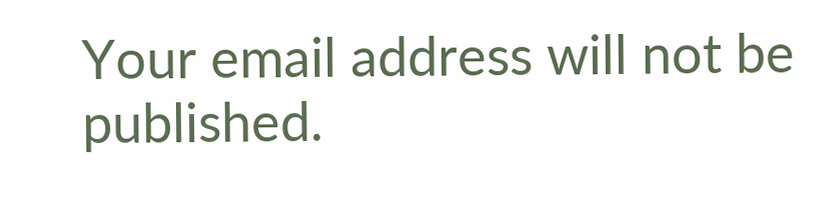Your email address will not be published.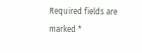Required fields are marked *